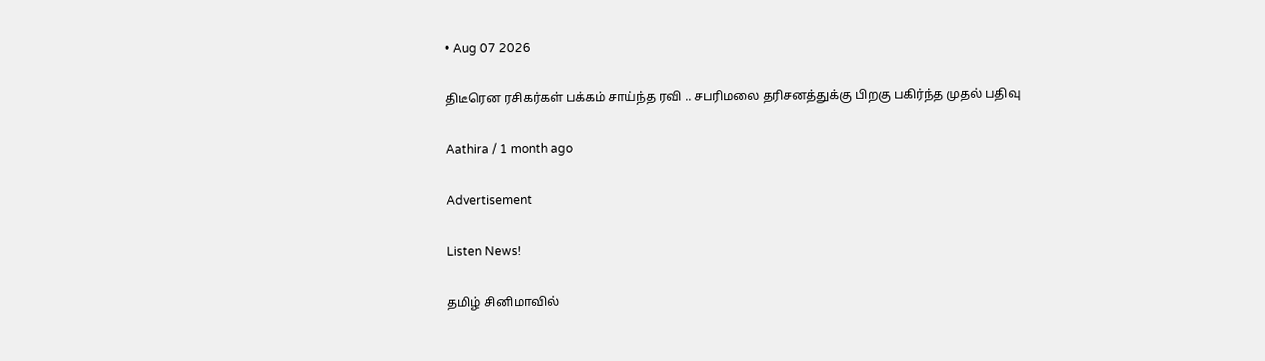• Aug 07 2026

திடீரென ரசிகர்கள் பக்கம் சாய்ந்த ரவி .. சபரிமலை தரிசனத்துக்கு பிறகு பகிர்ந்த முதல் பதிவு

Aathira / 1 month ago

Advertisement

Listen News!

தமிழ் சினிமாவில்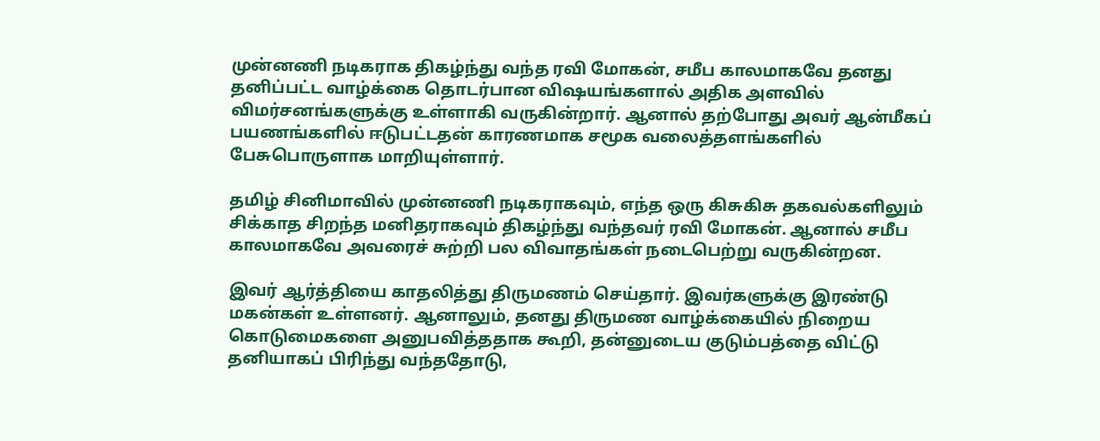முன்னணி நடிகராக திகழ்ந்து வந்த ரவி மோகன், சமீப காலமாகவே தனது தனிப்பட்ட வாழ்க்கை தொடர்பான விஷயங்களால் அதிக அளவில் விமர்சனங்களுக்கு உள்ளாகி வருகின்றார். ஆனால் தற்போது அவர் ஆன்மீகப் பயணங்களில் ஈடுபட்டதன் காரணமாக சமூக வலைத்தளங்களில் பேசுபொருளாக மாறியுள்ளார்.

தமிழ் சினிமாவில் முன்னணி நடிகராகவும், எந்த ஒரு கிசுகிசு தகவல்களிலும் சிக்காத சிறந்த மனிதராகவும் திகழ்ந்து வந்தவர் ரவி மோகன். ஆனால் சமீப காலமாகவே அவரைச் சுற்றி பல விவாதங்கள் நடைபெற்று வருகின்றன.

இவர் ஆர்த்தியை காதலித்து திருமணம் செய்தார். இவர்களுக்கு இரண்டு மகன்கள் உள்ளனர். ஆனாலும், தனது திருமண வாழ்க்கையில் நிறைய கொடுமைகளை அனுபவித்ததாக கூறி, தன்னுடைய குடும்பத்தை விட்டு தனியாகப் பிரிந்து வந்ததோடு,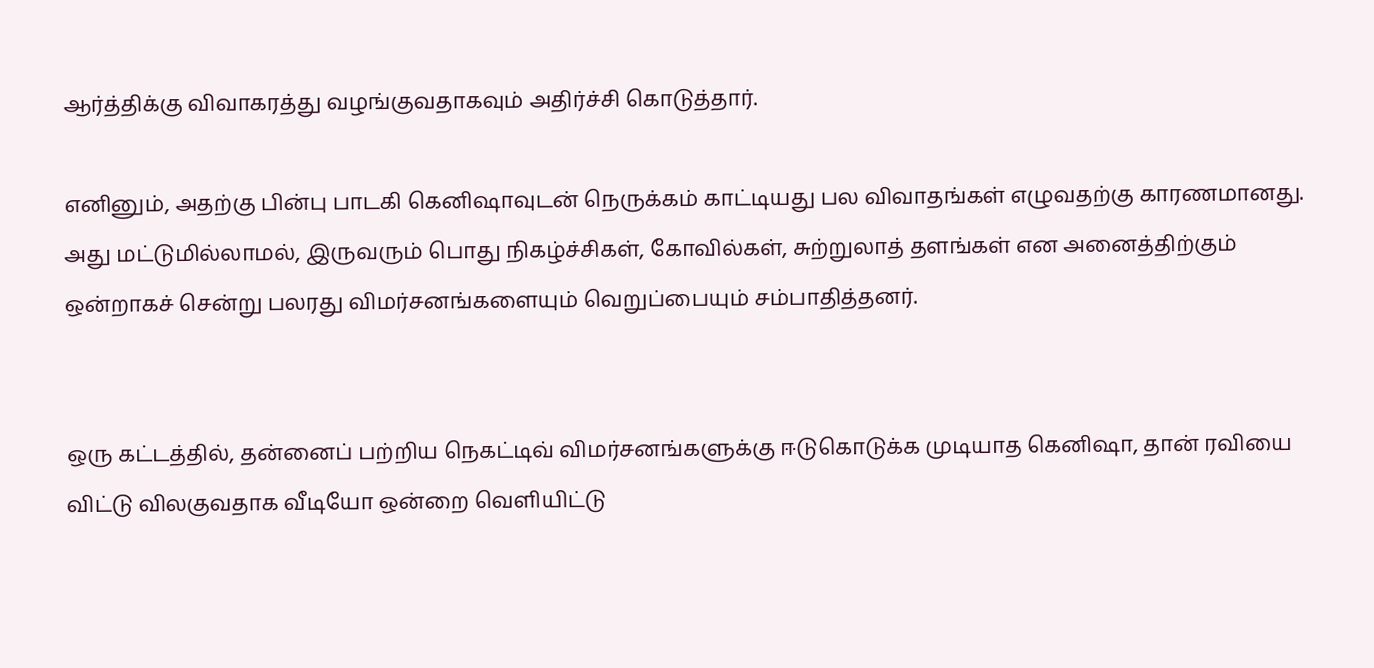ஆர்த்திக்கு விவாகரத்து வழங்குவதாகவும் அதிர்ச்சி கொடுத்தார்.

எனினும், அதற்கு பின்பு பாடகி கெனிஷாவுடன் நெருக்கம் காட்டியது பல விவாதங்கள் எழுவதற்கு காரணமானது. அது மட்டுமில்லாமல், இருவரும் பொது நிகழ்ச்சிகள், கோவில்கள், சுற்றுலாத் தளங்கள் என அனைத்திற்கும் ஒன்றாகச் சென்று பலரது விமர்சனங்களையும் வெறுப்பையும் சம்பாதித்தனர்.


ஒரு கட்டத்தில், தன்னைப் பற்றிய நெகட்டிவ் விமர்சனங்களுக்கு ஈடுகொடுக்க முடியாத கெனிஷா, தான் ரவியை விட்டு விலகுவதாக வீடியோ ஒன்றை வெளியிட்டு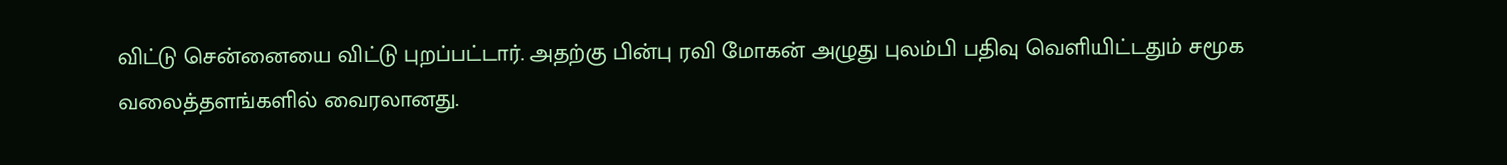விட்டு சென்னையை விட்டு புறப்பட்டார். அதற்கு பின்பு ரவி மோகன் அழுது புலம்பி பதிவு வெளியிட்டதும் சமூக வலைத்தளங்களில் வைரலானது.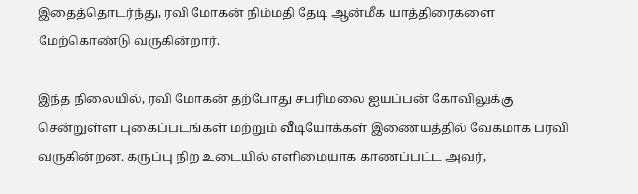இதைத்தொடர்ந்து, ரவி மோகன் நிம்மதி தேடி ஆன்மீக யாத்திரைகளை மேற்கொண்டு வருகின்றார்.

இந்த நிலையில், ரவி மோகன் தற்போது சபரிமலை ஐயப்பன் கோவிலுக்கு சென்றுள்ள புகைப்படங்கள் மற்றும் வீடியோக்கள் இணையத்தில் வேகமாக பரவி வருகின்றன. கருப்பு நிற உடையில் எளிமையாக காணப்பட்ட அவர்,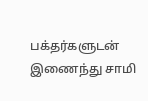பக்தர்களுடன் இணைந்து சாமி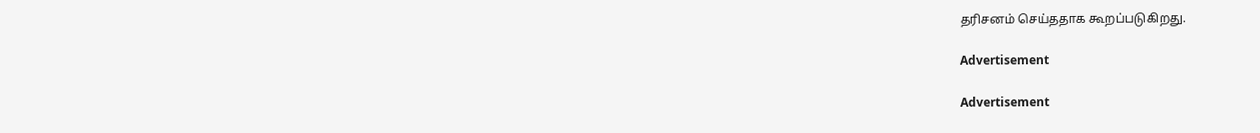தரிசனம் செய்ததாக கூறப்படுகிறது.

Advertisement

Advertisement